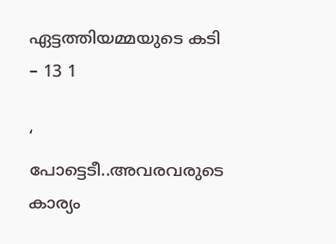ഏട്ടത്തിയമ്മയുടെ കടി – 13 1

‘ പോട്ടെടീ..അവരവരുടെ കാര്യം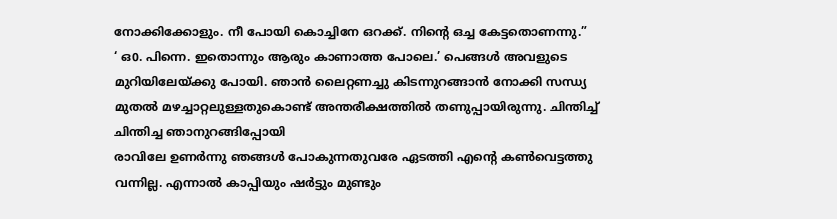നോക്കിക്കോളും. നീ പോയി കൊച്ചിനേ ഒറക്ക്. നിന്റെ ഒച്ച കേട്ടതൊണന്നു.”
‘ ഒ0. പിന്നെ. ഇതൊന്നും ആരും കാണാത്ത പോലെ.’ പെങ്ങൾ അവളുടെ മുറിയിലേയ്ക്കു പോയി. ഞാൻ ലൈറ്റണച്ചു കിടന്നുറങ്ങാൻ നോക്കി സന്ധ്യ മുതൽ മഴച്ചാറ്റലുള്ളതുകൊണ്ട് അന്തരീക്ഷത്തിൽ തണുപ്പായിരുന്നു. ചിന്തിച്ച് ചിന്തിച്ച ഞാനുറങ്ങിപ്പോയി
രാവിലേ ഉണർന്നു ഞങ്ങൾ പോകുന്നതുവരേ ഏടത്തി എന്റെ കൺവെട്ടത്തു വന്നില്ല. എന്നാൽ കാപ്പിയും ഷർട്ടും മുണ്ടും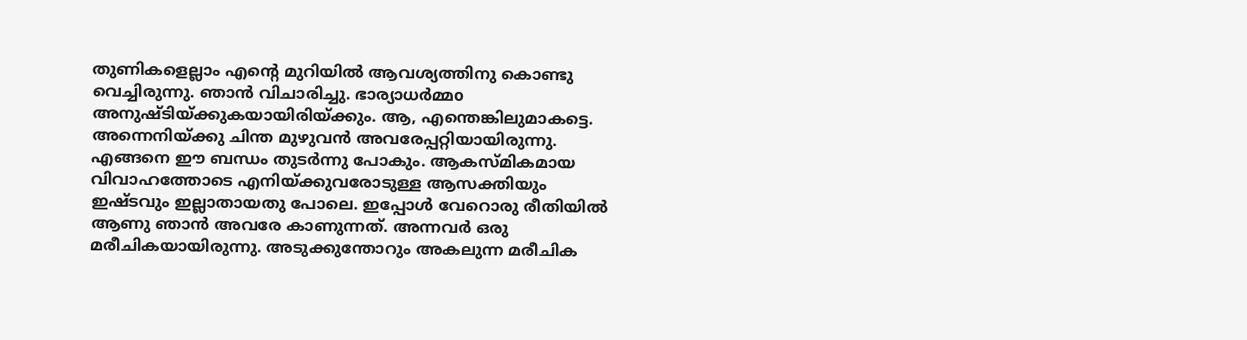തുണികളെല്ലാം എന്റെ മുറിയിൽ ആവശ്യത്തിനു കൊണ്ടു വെച്ചിരുന്നു. ഞാൻ വിചാരിച്ചു. ഭാര്യാധർമ്മo അനുഷ്ടിയ്ക്കുകയായിരിയ്ക്കും. ആ, എന്തെങ്കിലുമാകട്ടെ. അന്നെനിയ്ക്കു ചിന്ത മുഴുവൻ അവരേപ്പറ്റിയായിരുന്നു. എങ്ങനെ ഈ ബന്ധം തുടർന്നു പോകും. ആകസ്മികമായ വിവാഹത്തോടെ എനിയ്ക്കുവരോടുള്ള ആസക്തിയും ഇഷ്ടവും ഇല്ലാതായതു പോലെ. ഇപ്പോൾ വേറൊരു രീതിയിൽ ആണു ഞാൻ അവരേ കാണുന്നത്. അന്നവർ ഒരു മരീചികയായിരുന്നു. അടുക്കുന്തോറും അകലുന്ന മരീചിക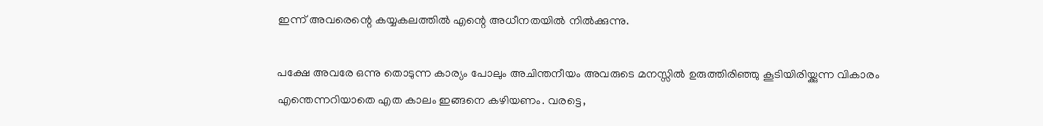ഇന്ന് അവരെന്റെ കയ്യകലത്തിൽ എന്റെ അധീനതയിൽ നിൽക്കുന്നു.

പക്ഷേ അവരേ ഒന്നു തൊടുന്ന കാര്യം പോലും അചിന്തനീയം അവരുടെ മനസ്സിൽ ഉരുത്തിരിഞ്ഞു കൂടിയിരിയ്ക്കുന്ന വികാരം എന്തെന്നറിയാതെ എത കാലം ഇങ്ങനെ കഴിയണം. വരട്ടെ,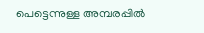പെട്ടെന്നുള്ള അമ്പരപ്പിൽ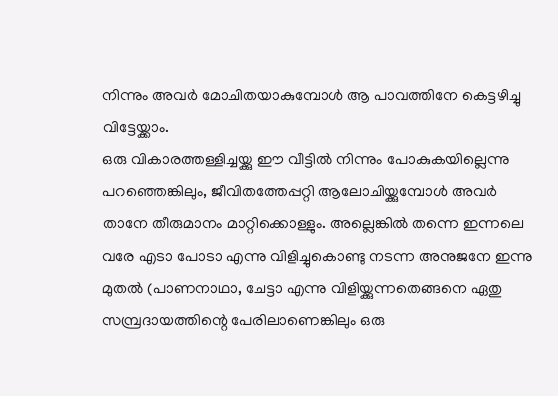നിന്നും അവർ മോചിതയാകുമ്പോൾ ആ പാവത്തിനേ കെട്ടഴിച്ചു വിട്ടേയ്ക്കാം.
ഒരു വികാരത്തള്ളിച്ചയ്ക്കു ഈ വീട്ടിൽ നിന്നും പോകുകയില്ലെന്നു പറഞ്ഞെങ്കിലും, ജീവിതത്തേപ്പറ്റി ആലോചിയ്ക്കുമ്പോൾ അവർ താനേ തീരുമാനം മാറ്റിക്കൊള്ളും. അല്ലെങ്കിൽ തന്നെ ഇന്നലെ വരേ എടാ പോടാ എന്നു വിളിച്ചുകൊണ്ടു നടന്ന അനുജനേ ഇന്നു മുതൽ (പാണനാഥാ, ചേട്ടാ എന്നു വിളിയ്ക്കുന്നതെങ്ങനെ ഏതു സമ്പ്രദായത്തിന്റെ പേരിലാണെങ്കിലും ഒരു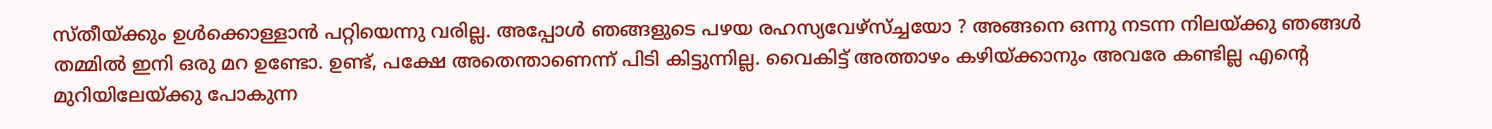സ്തീയ്ക്കും ഉൾക്കൊള്ളാൻ പറ്റിയെന്നു വരില്ല. അപ്പോൾ ഞങ്ങളുടെ പഴയ രഹസ്യവേഴ്സ്ച്ചയോ ? അങ്ങനെ ഒന്നു നടന്ന നിലയ്ക്കു ഞങ്ങൾ തമ്മിൽ ഇനി ഒരു മറ ഉണ്ടോ. ഉണ്ട്, പക്ഷേ അതെന്താണെന്ന് പിടി കിട്ടുന്നില്ല. വൈകിട്ട് അത്താഴം കഴിയ്ക്കാനും അവരേ കണ്ടില്ല എന്റെ മുറിയിലേയ്ക്കു പോകുന്ന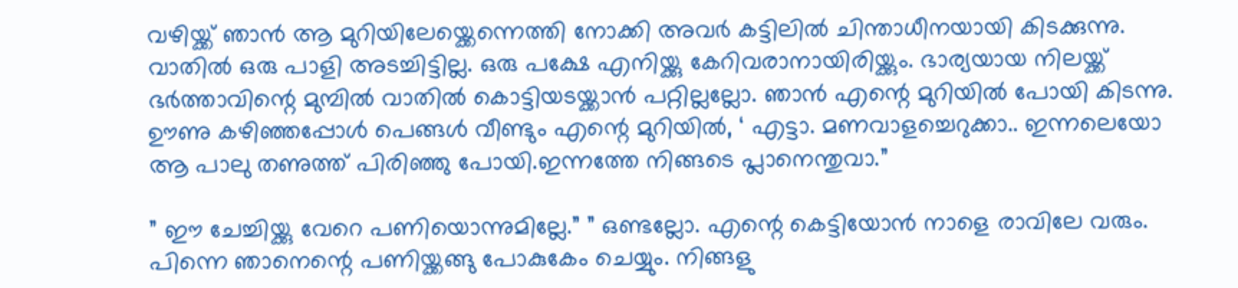വഴിയ്ക്ക് ഞാൻ ആ മുറിയിലേയ്ക്കെന്നെത്തി നോക്കി അവർ കട്ടിലിൽ ചിന്താധീനയായി കിടക്കുന്നു. വാതിൽ ഒരു പാളി അടച്ചിട്ടില്ല. ഒരു പക്ഷേ എനിയ്ക്കു കേറിവരാനായിരിയ്ക്കും. ഭാര്യയായ നിലയ്ക്ക് ഭർത്താവിന്റെ മുമ്പിൽ വാതിൽ കൊട്ടിയടയ്ക്കാൻ പറ്റില്ലല്ലോ. ഞാൻ എന്റെ മുറിയിൽ പോയി കിടന്നു. ഊണു കഴിഞ്ഞപ്പോൾ പെങ്ങൾ വീണ്ടും എന്റെ മുറിയിൽ, ‘ എട്ടാ. മണവാളച്ചെറുക്കാ.. ഇന്നലെയോ ആ പാലു തണുത്ത് പിരിഞ്ഞു പോയി.ഇന്നത്തേ നിങ്ങടെ പ്ലാനെന്തുവാ.”

” ഈ ചേച്ചിയ്ക്കു വേറെ പണിയൊന്നുമില്ലേ.” ” ഒണ്ടല്ലോ. എന്റെ കെട്ടിയോൻ നാളെ രാവിലേ വരും. പിന്നെ ഞാനെന്റെ പണിയ്ക്കങ്ങു പോകുകേം ചെയ്യും. നിങ്ങളു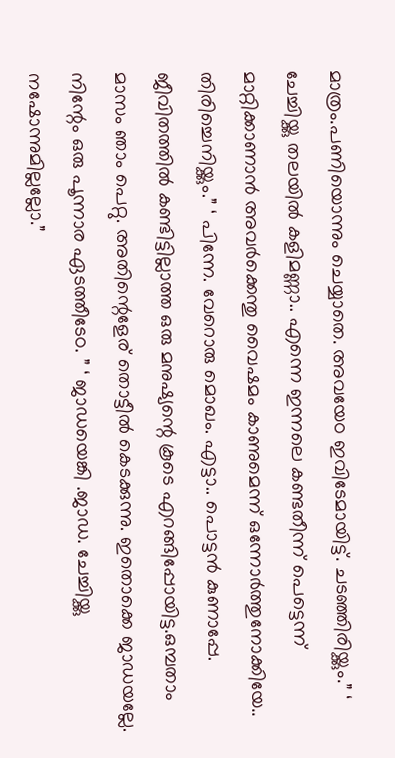മാത്രം.പണിയൊന്നും ചെയ്യാതെ. അവയേo ഇവിടേമായിട്ട്. ചടഞ്ഞിരിയ്ക്കും.” ‘ ചേച്ചിയ്ക്കു തലയിൽ കളിമണ്ണാ.. എന്നെ ഇന്നലെ കണ്ടതീന്ന് പെട്ടെന്ന് മാറ്റിക്കാണാൻ അവർക്കെന്തു വൈഷമം കാണുമെന്ന് ഒന്നോർത്തുനോക്കിയേ.. തിരിച്ചെനിയ്ക്കും.” ‘ പിന്നേ. വേറൊരു മൊഖം. എട്ടാ.. പൊട്ടൻ കുണാപ്പേ. ജീവിതത്തിൽ കണ്ടിട്ടില്ലാത്ത ഒരു മനുഷ്യന്റെ കൂടെ എറങ്ങിപ്പോയിട്ട.ഒമ്പതാം മാസം ഞാം പെറ്റു. അതിന്റെളേര് തൊട്ടീൽ കെടക്കുന്നു. ഇതൊക്കെ ജാഡയല്ലേ. നിന്റേം ഒരു പൂന്നാര ഏടത്തീടേo. ” ‘ ജാഡയെങ്കി .ജാഡ. ചേച്ചിയ്ക്കു നഷോന്നുമില്ലല്ലോ.”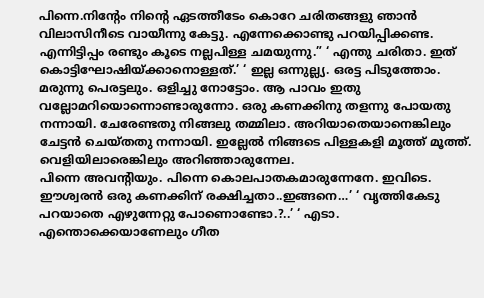പിന്നെ.നിന്റേം നിന്റെ ഏടത്തീടേം കൊറേ ചരിതങ്ങളു ഞാൻ വിലാസിനീടെ വായീന്നു കേട്ടു. എന്നേക്കൊണ്ടു പറയിപ്പിക്കണ്ട. എന്നിട്ടിപ്പം രണ്ടും കൂടെ നല്ലപിള്ള ചമയുന്നു.” ‘ എന്തു ചരിതാ. ഇത് കൊട്ടിഘോഷിയ്ക്കാനൊള്ളത്.’ ‘ ഇല്ല ഒന്നുല്ല്യ. ഒരട്ട പിടുത്തോം. മരുന്നു പെരട്ടലും. ഒളിച്ചു നോട്ടോം. ആ പാവം ഇതു വല്ലോമറിയൊന്നൊണ്ടാരുന്നോ. ഒരു കണക്കിനു തളന്നു പോയതു നന്നായി. ചേരേണ്ടതു നിങ്ങലു തമ്മിലാ. അറിയാതെയാനെങ്കിലും ചേട്ടൻ ചെയ്തതു നന്നായി. ഇല്ലേൽ നിങ്ങടെ പിള്ളകളി മൂത്ത് മൂത്ത്. വെളിയിലാരെങ്കിലും അറിഞ്ഞാരുന്നേല.
പിന്നെ അവന്റിയും. പിന്നെ കൊലപാതകമാരുന്നേനേ. ഇവിടെ. ഈശ്വരൻ ഒരു കണക്കിന് രക്ഷിച്ചതാ..ഇങ്ങനെ…’ ‘ വൃത്തികേടു പറയാതെ എഴുന്നേറ്റു പോണൊണ്ടോ.?..’ ‘ എടാ. എന്തൊക്കെയാണേലും ഗീത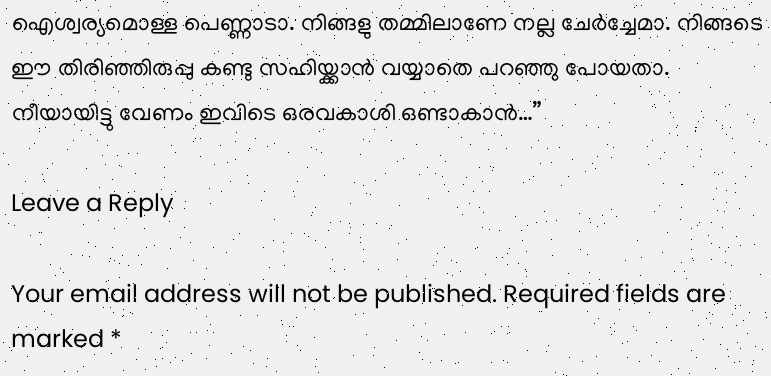ഐശ്വര്യമൊള്ള പെണ്ണാടാ. നിങ്ങളു തമ്മിലാണേ നല്ല ചേർച്ചേമാ. നിങ്ങടെ ഈ തിരിഞ്ഞിരുപ്പു കണ്ടു സഹിയ്ക്കാൻ വയ്യാതെ പറഞ്ഞു പോയതാ. നീയായിട്ടു വേണം ഇവിടെ ഒരവകാശി ഒണ്ടാകാൻ…”

Leave a Reply

Your email address will not be published. Required fields are marked *